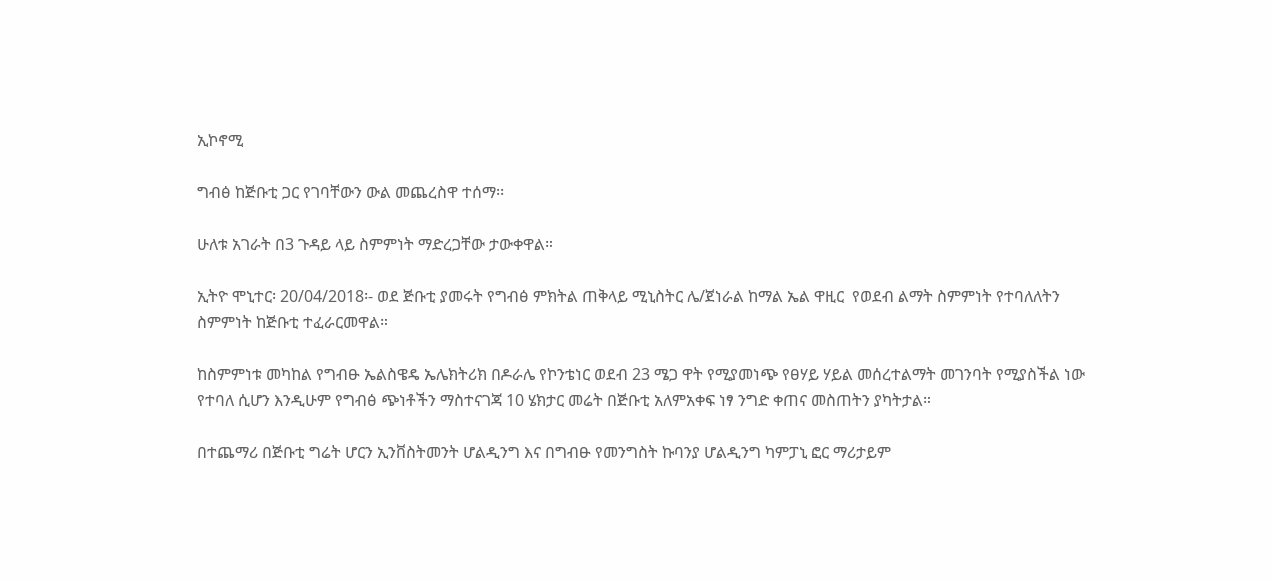ኢኮኖሚ

ግብፅ ከጅቡቲ ጋር የገባቸውን ውል መጨረስዋ ተሰማ፡፡

ሁለቱ አገራት በ3 ጉዳይ ላይ ስምምነት ማድረጋቸው ታውቀዋል።

ኢትዮ ሞኒተር፡ 20/04/2018፡- ወደ ጅቡቲ ያመሩት የግብፅ ምክትል ጠቅላይ ሚኒስትር ሌ/ጀነራል ከማል ኤል ዋዚር  የወደብ ልማት ስምምነት የተባለለትን ስምምነት ከጅቡቲ ተፈራርመዋል።

ከስምምነቱ መካከል የግብፁ ኤልስዌዴ ኤሌክትሪክ በዶራሌ የኮንቴነር ወደብ 23 ሜጋ ዋት የሚያመነጭ የፀሃይ ሃይል መሰረተልማት መገንባት የሚያስችል ነው የተባለ ሲሆን እንዲሁም የግብፅ ጭነቶችን ማስተናገጃ 10 ሄክታር መሬት በጅቡቲ አለምአቀፍ ነፃ ንግድ ቀጠና መስጠትን ያካትታል።

በተጨማሪ በጅቡቲ ግሬት ሆርን ኢንቨስትመንት ሆልዲንግ እና በግብፁ የመንግስት ኩባንያ ሆልዲንግ ካምፓኒ ፎር ማሪታይም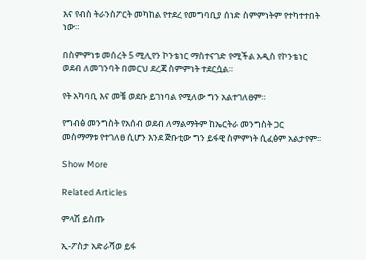እና የብስ ትራንስፖርት መካከል የተደረ የመግባቢያ ሰነድ ስምምነትም የተካተተበት ነው።

በስምምነቱ መሰረት 5 ሚሊየን ኮንቴነር ማስተናገድ የሚችል አዲስ የኮንቴነር ወደብ ለመገንባት በመርህ ደረጃ ስምምነት ተደርሷል።

የት አካባቢ እና መቼ ወደቡ ይገነባል የሚለው ግን አልተገለፀም።

የግብፅ መንግስት የአሰብ ወደብ ለማልማትም ከኤርትራ መንግስት ጋር መስማማቱ የተገለፀ ሲሆን እንደ ጅቡቲው ግን ይፋዊ ስምምነት ሲፈፅም አልታየም፡፡

Show More

Related Articles

ምላሽ ይስጡ

ኢ-ፖስታ አድራሻወ ይፋ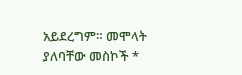አይደረግም። መሞላት ያለባቸው መስኮች *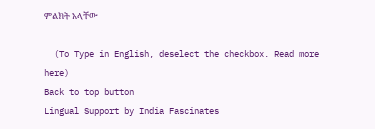ምልክት አላቸው

  (To Type in English, deselect the checkbox. Read more here)
Back to top button
Lingual Support by India Fascinates